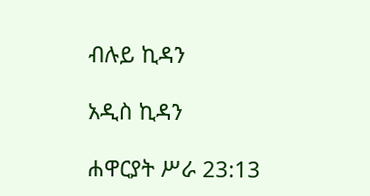ብሉይ ኪዳን

አዲስ ኪዳን

ሐዋርያት ሥራ 23:13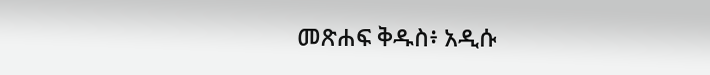መጽሐፍ ቅዱስ፥ አዲሱ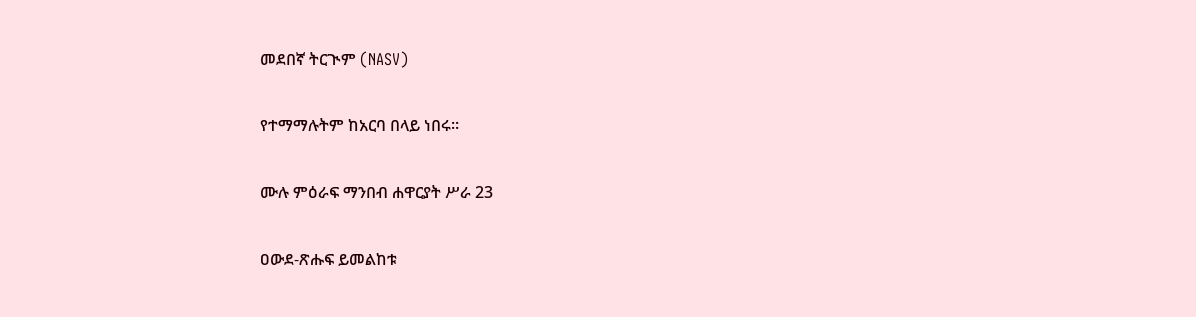መደበኛ ትርጒም (NASV)

የተማማሉትም ከአርባ በላይ ነበሩ።

ሙሉ ምዕራፍ ማንበብ ሐዋርያት ሥራ 23

ዐውደ-ጽሑፍ ይመልከቱ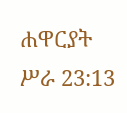ሐዋርያት ሥራ 23:13